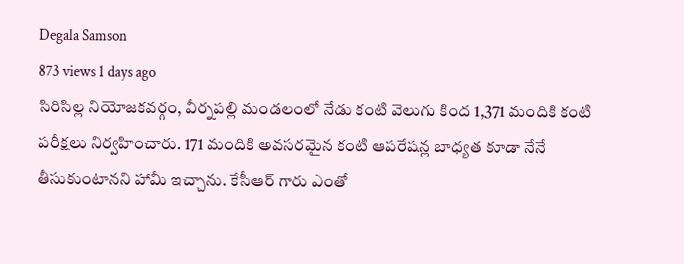Degala Samson
873 views 1 days ago
సిరిసిల్ల నియోజకవర్గం, వీర్నపల్లి మండలంలో నేడు కంటి వెలుగు కింద 1,371 మందికి కంటి పరీక్షలు నిర్వహించారు. 171 మందికి అవసరమైన కంటి ఆపరేషన్ల బాధ్యత కూడా నేనే తీసుకుంటానని హామీ ఇచ్చాను. కేసీఆర్ గారు ఎంతో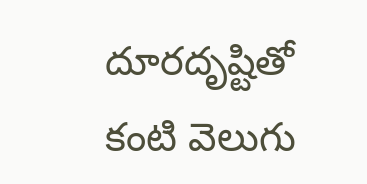దూరదృష్టితో కంటి వెలుగు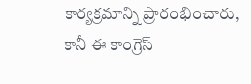కార్యక్రమాన్ని ప్రారంభించారు, కానీ ఈ కాంగ్రెస్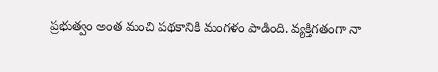ప్రభుత్వం అంత మంచి పథకానికి మంగళం పాడింది. వ్యక్తిగతంగా నా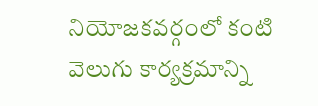నియోజకవర్గంలో కంటి వెలుగు కార్యక్రమాన్ని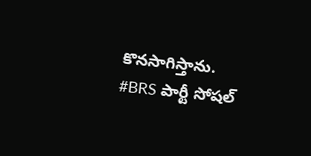కొనసాగిస్తాను. #BRS పార్టీ సోషల్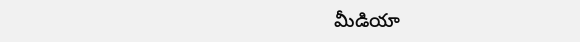మీడియా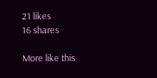21 likes
16 shares

More like this